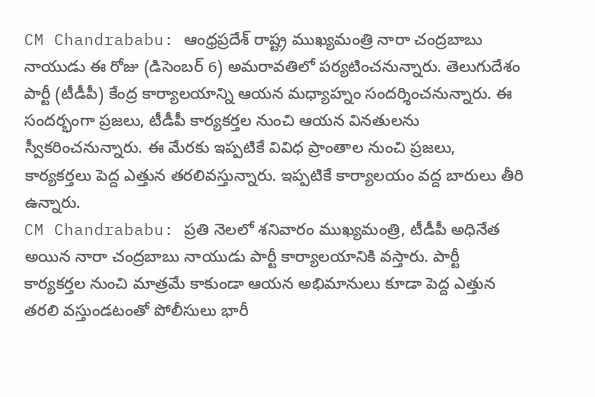CM Chandrababu: ఆంధ్రప్రదేశ్ రాష్ట్ర ముఖ్యమంత్రి నారా చంద్రబాబు నాయుడు ఈ రోజు (డిసెంబర్ 6) అమరావతిలో పర్యటించనున్నారు. తెలుగుదేశం పార్టీ (టీడీపీ) కేంద్ర కార్యాలయాన్ని ఆయన మధ్యాహ్నం సందర్శించనున్నారు. ఈ సందర్భంగా ప్రజలు, టీడీపీ కార్యకర్తల నుంచి ఆయన వినతులను స్వీకరించనున్నారు. ఈ మేరకు ఇప్పటికే వివిధ ప్రాంతాల నుంచి ప్రజలు, కార్యకర్తలు పెద్ద ఎత్తున తరలివస్తున్నారు. ఇప్పటికే కార్యాలయం వద్ద బారులు తీరి ఉన్నారు.
CM Chandrababu: ప్రతి నెలలో శనివారం ముఖ్యమంత్రి, టీడీపీ అధినేత అయిన నారా చంద్రబాబు నాయుడు పార్టీ కార్యాలయానికి వస్తారు. పార్టీ కార్యకర్తల నుంచి మాత్రమే కాకుండా ఆయన అభిమానులు కూడా పెద్ద ఎత్తున తరలి వస్తుండటంతో పోలీసులు భారీ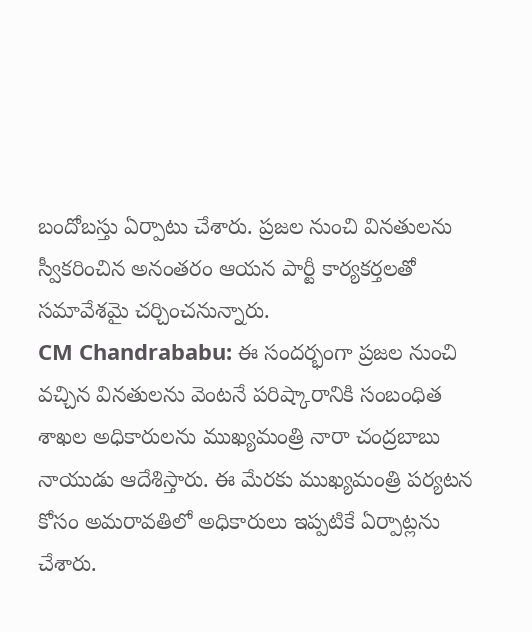బందోబస్తు ఏర్పాటు చేశారు. ప్రజల నుంచి వినతులను స్వీకరించిన అనంతరం ఆయన పార్టీ కార్యకర్తలతో సమావేశమై చర్చించనున్నారు.
CM Chandrababu: ఈ సందర్భంగా ప్రజల నుంచి వచ్చిన వినతులను వెంటనే పరిష్కారానికి సంబంధిత శాఖల అధికారులను ముఖ్యమంత్రి నారా చంద్రబాబు నాయుడు ఆదేశిస్తారు. ఈ మేరకు ముఖ్యమంత్రి పర్యటన కోసం అమరావతిలో అధికారులు ఇప్పటికే ఏర్పాట్లను చేశారు.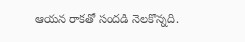ఆయన రాకతో సందడి నెలకొన్నది.